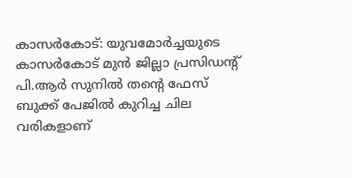കാസർകോട്: യുവമോർച്ചയുടെ കാസർകോട് മുൻ ജില്ലാ പ്രസിഡന്റ് പി.ആർ സുനിൽ തൻ്റെ ഫേസ് ബുക്ക് പേജിൽ കുറിച്ച ചില വരികളാണ്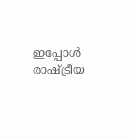ഇപ്പോൾ രാഷ്ട്രീയ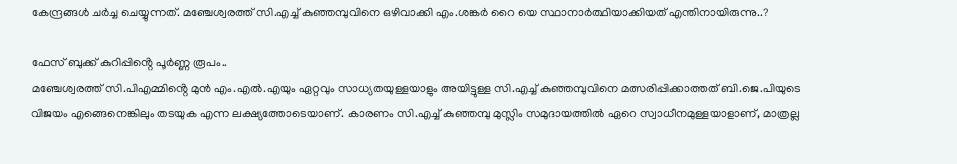കേന്ദ്രങ്ങൾ ചർച്ച ചെയ്യുന്നത്. മഞ്ചേശ്വരത്ത് സി.എച്ച് കുഞ്ഞമ്പുവിനെ ഒഴിവാക്കി എം.ശങ്കർ റൈ യെ സ്ഥാനാർത്ഥിയാക്കിയത് എന്തിനായിരുന്നു..?

ഫേസ് ബുക്ക് കുറിപ്പിൻ്റെ പൂർണ്ണ രൂപം..
മഞ്ചേശ്വരത്ത് സി.പിഎമ്മിൻ്റെ മുൻ എം.എൽ.എയും ഏറ്റവും സാധ്യതയുള്ളയാളും അയിട്ടുള്ള സി.എച്ച് കുഞ്ഞമ്പുവിനെ മത്സരിപ്പിക്കാത്തത് ബി.ജെ.പിയുടെ വിജയം എങ്ങെനെങ്കിലും തടയുക എന്ന ലക്ഷ്യത്തോടെയാണ്. കാരണം സി.എച്ച് കുഞ്ഞമ്പു മുസ്ലിം സമുദായത്തിൽ ഏറെ സ്വാധീനമുള്ളയാളാണ്, മാത്രല്ല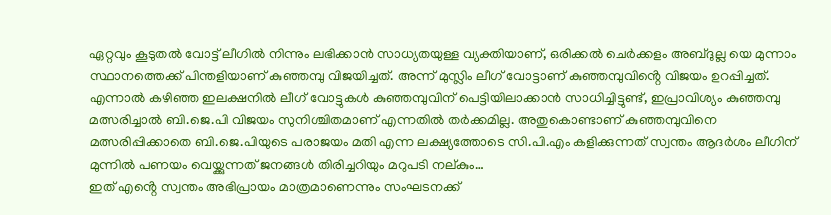ഏറ്റവും കൂടുതൽ വോട്ട് ലീഗിൽ നിന്നും ലഭിക്കാൻ സാധ്യതയുള്ള വ്യക്തിയാണ്, ഒരിക്കൽ ചെർക്കളം അബ്ദുല്ല യെ മുന്നാം സ്ഥാനത്തെക്ക് പിന്തളിയാണ് കുഞ്ഞമ്പു വിജയിച്ചത്. അന്ന് മുസ്ലിം ലീഗ് വോട്ടാണ് കുഞ്ഞമ്പുവിൻ്റെ വിജയം ഉറപ്പിച്ചത്. എന്നാൽ കഴിഞ്ഞ ഇലക്ഷനിൽ ലീഗ് വോട്ടുകൾ കുഞ്ഞമ്പുവിന് പെട്ടിയിലാക്കാൻ സാധിച്ചിട്ടുണ്ട്, ഇപ്രാവിശ്യം കുഞ്ഞമ്പു മത്സരിച്ചാൽ ബി.ജെ.പി വിജയം സുനിശ്ചിതമാണ് എന്നതിൽ തർക്കമില്ല. അതുകൊണ്ടാണ് കുഞ്ഞമ്പുവിനെ മത്സരിപ്പിക്കാതെ ബി.ജെ.പിയുടെ പരാജയം മതി എന്ന ലക്ഷ്യത്തോടെ സി.പി.എം കളിക്കുന്നത് സ്വന്തം ആദർശം ലീഗിന് മുന്നിൽ പണയം വെയ്ക്കുന്നത് ജനങ്ങൾ തിരിച്ചറിയും മറുപടി നല്കും…
ഇത് എൻ്റെ സ്വന്തം അഭിപ്രായം മാത്രമാണെന്നും സംഘടനക്ക്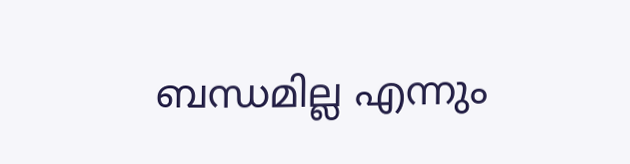ബന്ധമില്ല എന്നും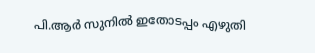പി.ആർ സുനിൽ ഇതോടപ്പം എഴുതി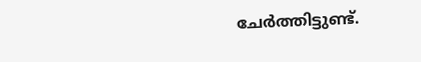ചേർത്തിട്ടുണ്ട്.